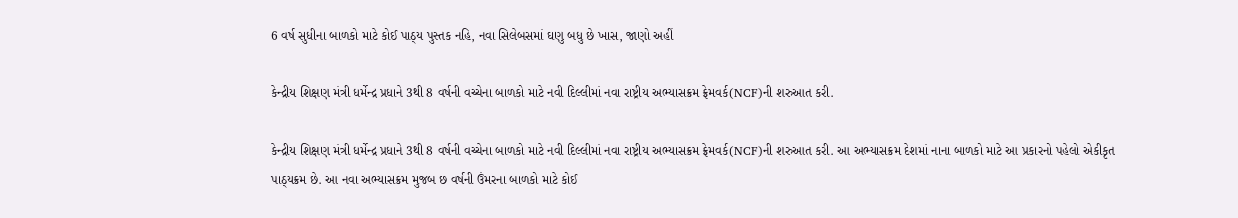6 વર્ષ સુધીના બાળકો માટે કોઈ પાઠ્ય પુસ્તક નહિ, નવા સિલેબસમાં ઘણુ બધુ છે ખાસ, જાણો અહીં

કેન્દ્રીય શિક્ષણ મંત્રી ધર્મેન્દ્ર પ્રધાને 3થી 8 વર્ષની વચ્ચેના બાળકો માટે નવી દિલ્લીમાં નવા રાષ્ટ્રીય અભ્યાસક્રમ ફ્રેમવર્ક(NCF)ની શરુઆત કરી.

કેન્દ્રીય શિક્ષણ મંત્રી ધર્મેન્દ્ર પ્રધાને 3થી 8 વર્ષની વચ્ચેના બાળકો માટે નવી દિલ્લીમાં નવા રાષ્ટ્રીય અભ્યાસક્રમ ફ્રેમવર્ક(NCF)ની શરુઆત કરી. આ અભ્યાસક્રમ દેશમાં નાના બાળકો માટે આ પ્રકારનો પહેલો એકીકૃત પાઠ્યક્રમ છે. આ નવા અભ્યાસક્રમ મુજબ છ વર્ષની ઉંમરના બાળકો માટે કોઈ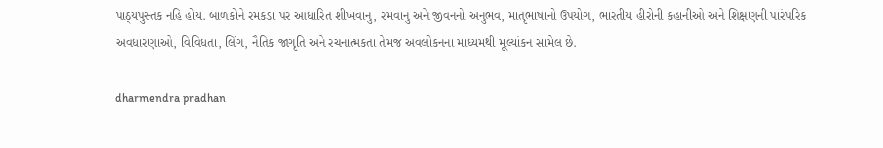પાઠ્યપુસ્તક નહિ હોય. બાળકોને રમકડા પર આધારિત શીખવાનુ, રમવાનુ અને જીવનનો અનુભવ, માતૃભાષાનો ઉપયોગ, ભારતીય હીરોની કહાનીઓ અને શિક્ષણની પારંપરિક અવધારણાઓ, વિવિધતા, લિંગ, નૈતિક જાગૃતિ અને રચનાત્મકતા તેમજ અવલોકનના માધ્યમથી મૂલ્યાંકન સામેલ છે.

dharmendra pradhan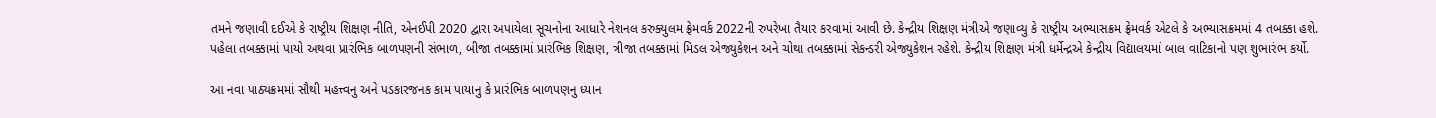તમને જણાવી દઈએ કે રાષ્ટ્રીય શિક્ષણ નીતિ, એનઈપી 2020 દ્વારા અપાયેલા સૂચનોના આધારે નેશનલ કરુક્યુલમ ફ્રેમવર્ક 2022ની રુપરેખા તૈયાર કરવામાં આવી છે. કેન્દ્રીય શિક્ષણ મંત્રીએ જણાવ્યુ કે રાષ્ટ્રીય અભ્યાસક્રમ ફ્રેમવર્ક એટલે કે અભ્યાસક્રમમાં 4 તબક્કા હશે. પહેલા તબક્કામાં પાયો અથવા પ્રારંભિક બાળપણની સંભાળ, બીજા તબક્કામાં પ્રારંભિક શિક્ષણ, ત્રીજા તબક્કામાં મિડલ એજ્યુકેશન અને ચોથા તબક્કામાં સેકન્ડરી એજ્યુકેશન રહેશે. કેન્દ્રીય શિક્ષણ મંત્રી ધર્મેન્દ્રએ કેન્દ્રીય વિદ્યાલયમાં બાલ વાટિકાનો પણ શુભારંભ કર્યો.

આ નવા પાઠ્યક્રમમાં સૌથી મહત્ત્વનુ અને પડકારજનક કામ પાયાનુ કે પ્રારંભિક બાળપણનુ ધ્યાન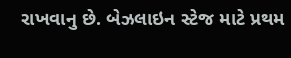રાખવાનુ છે. બેઝલાઇન સ્ટેજ માટે પ્રથમ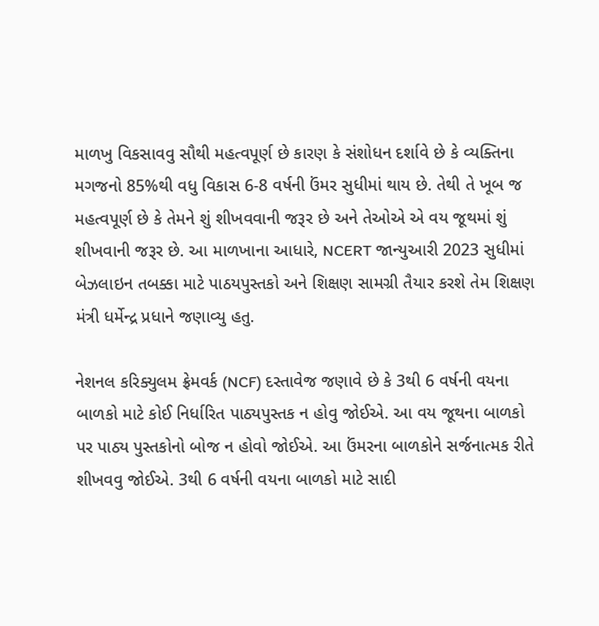માળખુ વિકસાવવુ સૌથી મહત્વપૂર્ણ છે કારણ કે સંશોધન દર્શાવે છે કે વ્યક્તિના મગજનો 85%થી વધુ વિકાસ 6-8 વર્ષની ઉંમર સુધીમાં થાય છે. તેથી તે ખૂબ જ મહત્વપૂર્ણ છે કે તેમને શું શીખવવાની જરૂર છે અને તેઓએ એ વય જૂથમાં શું શીખવાની જરૂર છે. આ માળખાના આધારે, NCERT જાન્યુઆરી 2023 સુધીમાં બેઝલાઇન તબક્કા માટે પાઠયપુસ્તકો અને શિક્ષણ સામગ્રી તૈયાર કરશે તેમ શિક્ષણ મંત્રી ધર્મેન્દ્ર પ્રધાને જણાવ્યુ હતુ.

નેશનલ કરિક્યુલમ ફ્રેમવર્ક (NCF) દસ્તાવેજ જણાવે છે કે 3થી 6 વર્ષની વયના બાળકો માટે કોઈ નિર્ધારિત પાઠ્યપુસ્તક ન હોવુ જોઈએ. આ વય જૂથના બાળકો પર પાઠ્ય પુસ્તકોનો બોજ ન હોવો જોઈએ. આ ઉંમરના બાળકોને સર્જનાત્મક રીતે શીખવવુ જોઈએ. 3થી 6 વર્ષની વયના બાળકો માટે સાદી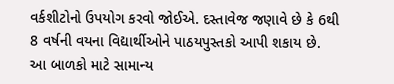વર્કશીટોનો ઉપયોગ કરવો જોઈએ. દસ્તાવેજ જણાવે છે કે 6થી 8 વર્ષની વયના વિદ્યાર્થીઓને પાઠયપુસ્તકો આપી શકાય છે. આ બાળકો માટે સામાન્ય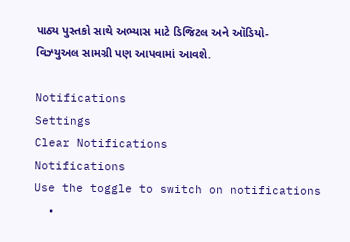પાઠ્ય પુસ્તકો સાથે અભ્યાસ માટે ડિજિટલ અને ઑડિયો-વિઝ્યુઅલ સામગ્રી પણ આપવામાં આવશે.

Notifications
Settings
Clear Notifications
Notifications
Use the toggle to switch on notifications
  •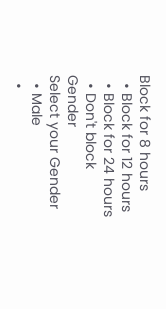Block for 8 hours
  • Block for 12 hours
  • Block for 24 hours
  • Don't block
Gender
Select your Gender
  • Male
  •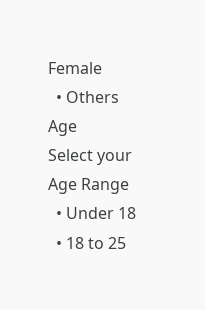Female
  • Others
Age
Select your Age Range
  • Under 18
  • 18 to 25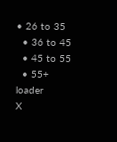• 26 to 35
  • 36 to 45
  • 45 to 55
  • 55+
loader
X